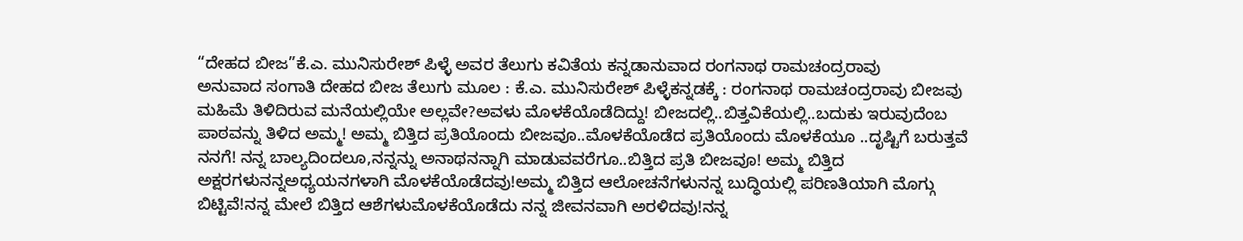“ದೇಹದ ಬೀಜ”ಕೆ.ಎ. ಮುನಿಸುರೇಶ್ ಪಿಳ್ಳೆ ಅವರ ತೆಲುಗು ಕವಿತೆಯ ಕನ್ನಡಾನುವಾದ ರಂಗನಾಥ ರಾಮಚಂದ್ರರಾವು
ಅನುವಾದ ಸಂಗಾತಿ ದೇಹದ ಬೀಜ ತೆಲುಗು ಮೂಲ : ಕೆ.ಎ. ಮುನಿಸುರೇಶ್ ಪಿಳ್ಳೆಕನ್ನಡಕ್ಕೆ : ರಂಗನಾಥ ರಾಮಚಂದ್ರರಾವು ಬೀಜವು ಮಹಿಮೆ ತಿಳಿದಿರುವ ಮನೆಯಲ್ಲಿಯೇ ಅಲ್ಲವೇ?ಅವಳು ಮೊಳಕೆಯೊಡೆದಿದ್ದು! ಬೀಜದಲ್ಲಿ..ಬಿತ್ತವಿಕೆಯಲ್ಲಿ..ಬದುಕು ಇರುವುದೆಂಬ ಪಾಠವನ್ನು ತಿಳಿದ ಅಮ್ಮ! ಅಮ್ಮ ಬಿತ್ತಿದ ಪ್ರತಿಯೊಂದು ಬೀಜವೂ..ಮೊಳಕೆಯೊಡೆದ ಪ್ರತಿಯೊಂದು ಮೊಳಕೆಯೂ ..ದೃಷ್ಟಿಗೆ ಬರುತ್ತವೆ ನನಗೆ! ನನ್ನ ಬಾಲ್ಯದಿಂದಲೂ,ನನ್ನನ್ನು ಅನಾಥನನ್ನಾಗಿ ಮಾಡುವವರೆಗೂ..ಬಿತ್ತಿದ ಪ್ರತಿ ಬೀಜವೂ! ಅಮ್ಮ ಬಿತ್ತಿದ ಅಕ್ಷರಗಳುನನ್ನಅಧ್ಯಯನಗಳಾಗಿ ಮೊಳಕೆಯೊಡೆದವು!ಅಮ್ಮ ಬಿತ್ತಿದ ಆಲೋಚನೆಗಳುನನ್ನ ಬುದ್ಧಿಯಲ್ಲಿ ಪರಿಣತಿಯಾಗಿ ಮೊಗ್ಗು ಬಿಟ್ಟಿವೆ!ನನ್ನ ಮೇಲೆ ಬಿತ್ತಿದ ಆಶೆಗಳುಮೊಳಕೆಯೊಡೆದು ನನ್ನ ಜೀವನವಾಗಿ ಅರಳಿದವು!ನನ್ನ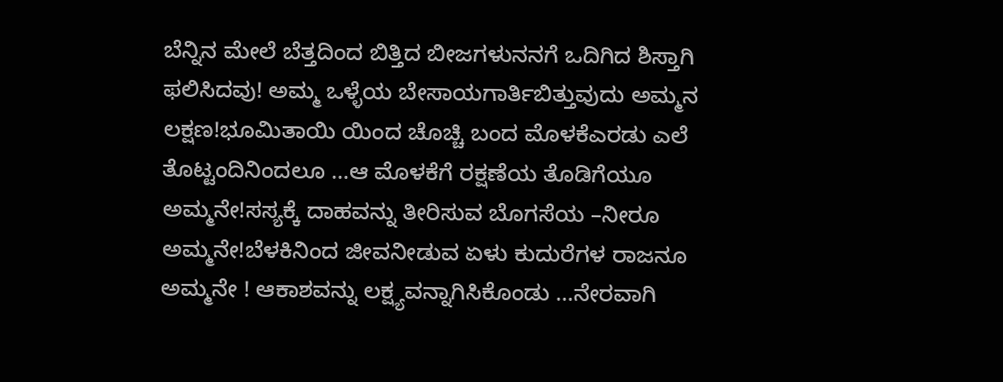ಬೆನ್ನಿನ ಮೇಲೆ ಬೆತ್ತದಿಂದ ಬಿತ್ತಿದ ಬೀಜಗಳುನನಗೆ ಒದಿಗಿದ ಶಿಸ್ತಾಗಿ ಫಲಿಸಿದವು! ಅಮ್ಮ ಒಳ್ಳೆಯ ಬೇಸಾಯಗಾರ್ತಿಬಿತ್ತುವುದು ಅಮ್ಮನ ಲಕ್ಷಣ!ಭೂಮಿತಾಯಿ ಯಿಂದ ಚೊಚ್ಚಿ ಬಂದ ಮೊಳಕೆಎರಡು ಎಲೆ ತೊಟ್ಟಂದಿನಿಂದಲೂ …ಆ ಮೊಳಕೆಗೆ ರಕ್ಷಣೆಯ ತೊಡಿಗೆಯೂ ಅಮ್ಮನೇ!ಸಸ್ಯಕ್ಕೆ ದಾಹವನ್ನು ತೀರಿಸುವ ಬೊಗಸೆಯ –ನೀರೂ ಅಮ್ಮನೇ!ಬೆಳಕಿನಿಂದ ಜೀವನೀಡುವ ಏಳು ಕುದುರೆಗಳ ರಾಜನೂ ಅಮ್ಮನೇ ! ಆಕಾಶವನ್ನು ಲಕ್ಷ್ಯವನ್ನಾಗಿಸಿಕೊಂಡು …ನೇರವಾಗಿ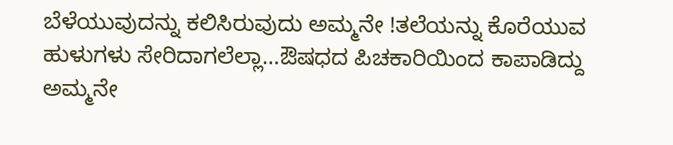ಬೆಳೆಯುವುದನ್ನು ಕಲಿಸಿರುವುದು ಅಮ್ಮನೇ !ತಲೆಯನ್ನು ಕೊರೆಯುವ ಹುಳುಗಳು ಸೇರಿದಾಗಲೆಲ್ಲಾ…ಔಷಧದ ಪಿಚಕಾರಿಯಿಂದ ಕಾಪಾಡಿದ್ದು ಅಮ್ಮನೇ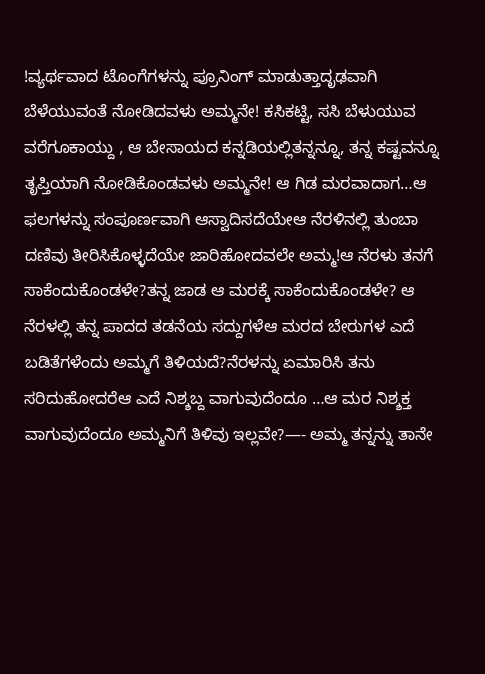!ವ್ಯರ್ಥವಾದ ಟೊಂಗೆಗಳನ್ನು ಪ್ರೂನಿಂಗ್ ಮಾಡುತ್ತಾದೃಢವಾಗಿ ಬೆಳೆಯುವಂತೆ ನೋಡಿದವಳು ಅಮ್ಮನೇ! ಕಸಿಕಟ್ಟಿ, ಸಸಿ ಬೆಳುಯುವ ವರೆಗೂಕಾಯ್ದು , ಆ ಬೇಸಾಯದ ಕನ್ನಡಿಯಲ್ಲಿತನ್ನನ್ನೂ, ತನ್ನ ಕಷ್ಟವನ್ನೂ ತೃಪ್ತಿಯಾಗಿ ನೋಡಿಕೊಂಡವಳು ಅಮ್ಮನೇ! ಆ ಗಿಡ ಮರವಾದಾಗ…ಆ ಫಲಗಳನ್ನು ಸಂಪೂರ್ಣವಾಗಿ ಆಸ್ವಾದಿಸದೆಯೇಆ ನೆರಳಿನಲ್ಲಿ ತುಂಬಾ ದಣಿವು ತೀರಿಸಿಕೊಳ್ಳದೆಯೇ ಜಾರಿಹೋದವಲೇ ಅಮ್ಮ!ಆ ನೆರಳು ತನಗೆ ಸಾಕೆಂದುಕೊಂಡಳೇ?ತನ್ನ ಜಾಡ ಆ ಮರಕ್ಕೆ ಸಾಕೆಂದುಕೊಂಡಳೇ? ಆ ನೆರಳಲ್ಲಿ ತನ್ನ ಪಾದದ ತಡನೆಯ ಸದ್ದುಗಳೆಆ ಮರದ ಬೇರುಗಳ ಎದೆ ಬಡಿತೆಗಳೆಂದು ಅಮ್ಮಗೆ ತಿಳಿಯದೆ?ನೆರಳನ್ನು ಏಮಾರಿಸಿ ತನು ಸರಿದುಹೋದರೆಆ ಎದೆ ನಿಶ್ಶಬ್ದ ವಾಗುವುದೆಂದೂ …ಆ ಮರ ನಿಶ್ಶಕ್ತ ವಾಗುವುದೆಂದೂ ಅಮ್ಮನಿಗೆ ತಿಳಿವು ಇಲ್ಲವೇ?—- ಅಮ್ಮ ತನ್ನನ್ನು ತಾನೇ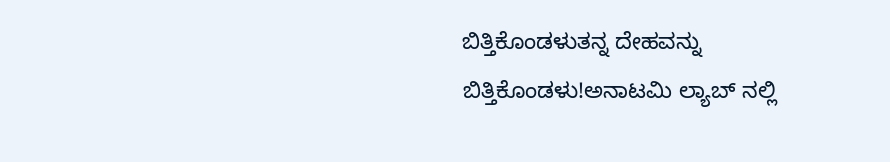ಬಿತ್ತಿಕೊಂಡಳುತನ್ನ ದೇಹವನ್ನು ಬಿತ್ತಿಕೊಂಡಳು!ಅನಾಟಮಿ ಲ್ಯಾಬ್ ನಲ್ಲಿ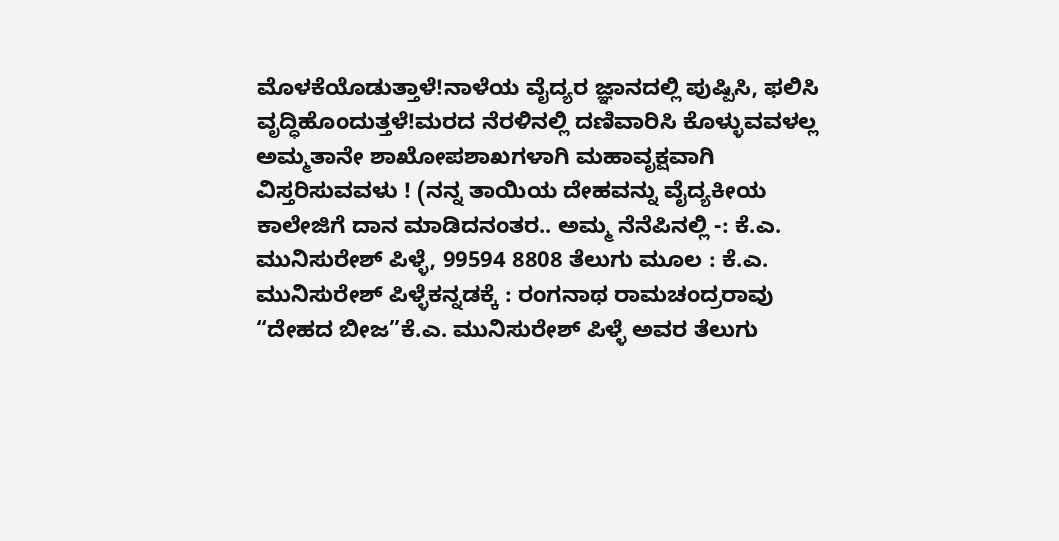ಮೊಳಕೆಯೊಡುತ್ತಾಳೆ!ನಾಳೆಯ ವೈದ್ಯರ ಜ್ಞಾನದಲ್ಲಿ ಪುಷ್ಪಿಸಿ, ಫಲಿಸಿ ವೃದ್ಧಿಹೊಂದುತ್ತಳೆ!ಮರದ ನೆರಳಿನಲ್ಲಿ ದಣಿವಾರಿಸಿ ಕೊಳ್ಳುವವಳಲ್ಲ ಅಮ್ಮತಾನೇ ಶಾಖೋಪಶಾಖಗಳಾಗಿ ಮಹಾವೃಕ್ಷವಾಗಿ ವಿಸ್ತರಿಸುವವಳು ! (ನನ್ನ ತಾಯಿಯ ದೇಹವನ್ನು ವೈದ್ಯಕೀಯ ಕಾಲೇಜಿಗೆ ದಾನ ಮಾಡಿದನಂತರ.. ಅಮ್ಮ ನೆನೆಪಿನಲ್ಲಿ -: ಕೆ.ಎ. ಮುನಿಸುರೇಶ್ ಪಿಳ್ಳೆ, 99594 8808 ತೆಲುಗು ಮೂಲ : ಕೆ.ಎ. ಮುನಿಸುರೇಶ್ ಪಿಳ್ಳೆಕನ್ನಡಕ್ಕೆ : ರಂಗನಾಥ ರಾಮಚಂದ್ರರಾವು
“ದೇಹದ ಬೀಜ”ಕೆ.ಎ. ಮುನಿಸುರೇಶ್ ಪಿಳ್ಳೆ ಅವರ ತೆಲುಗು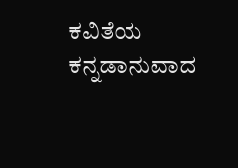ಕವಿತೆಯ ಕನ್ನಡಾನುವಾದ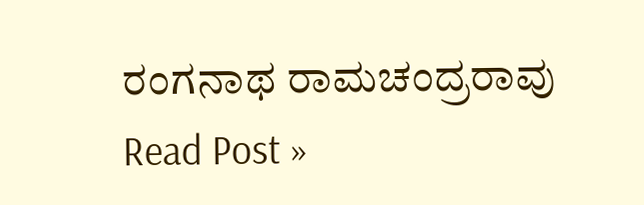ರಂಗನಾಥ ರಾಮಚಂದ್ರರಾವು Read Post »